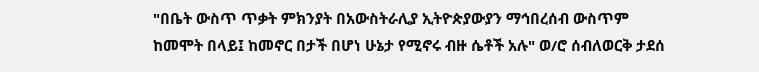"በቤት ውስጥ ጥቃት ምክንያት በአውስትራሊያ ኢትዮጵያውያን ማኅበረሰብ ውስጥም ከመሞት በላይ፤ ከመኖር በታች በሆነ ሁኔታ የሚኖሩ ብዙ ሴቶች አሉ" ወ/ሮ ሰብለወርቅ ታደሰ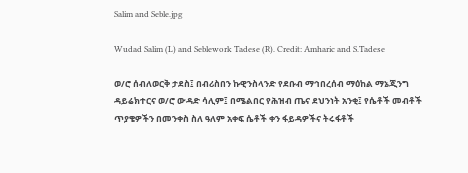Salim and Seble.jpg

Wudad Salim (L) and Seblework Tadese (R). Credit: Amharic and S.Tadese

ወ/ሮ ሰብለወርቅ ታደስ፤ በብሪስበን ኩዊንስላንድ የደቡብ ማኅበረሰብ ማዕከል ማኔጂንግ ዳይሬክተርና ወ/ሮ ውዳድ ሳሊም፤ በሜልበር የሕዝብ ጤና ደህንነት አንቂ፤ የሴቶች መብቶች ጥያቄዎችን በመንቀስ ስለ ዓለም አቀፍ ሴቶች ቀን ፋይዳዎችና ትሩፋቶች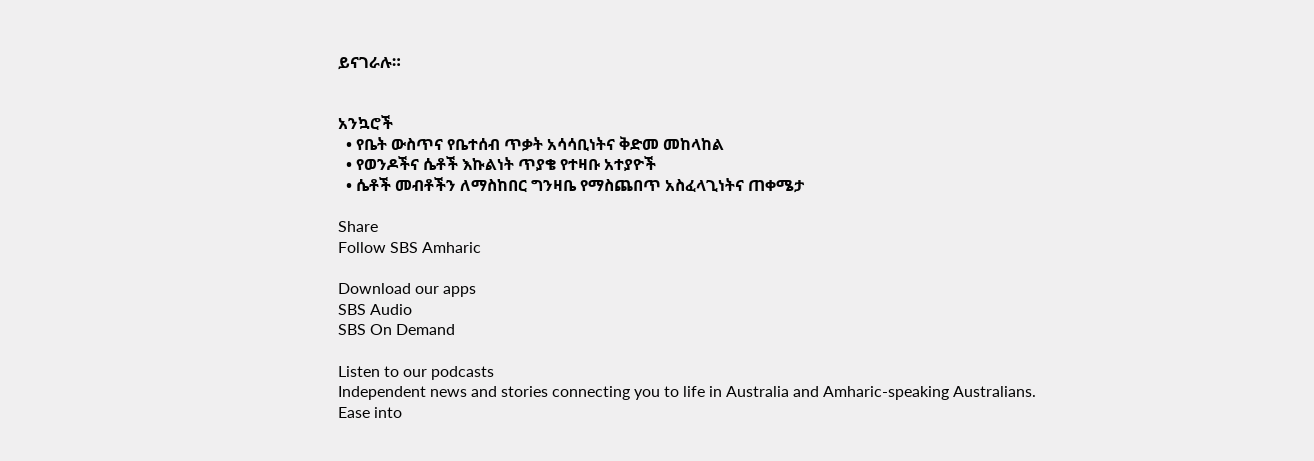ይናገራሉ።


አንኳሮች
  • የቤት ውስጥና የቤተሰብ ጥቃት አሳሳቢነትና ቅድመ መከላከል
  • የወንዶችና ሴቶች እኩልነት ጥያቄ የተዛቡ አተያዮች
  • ሴቶች መብቶችን ለማስከበር ግንዛቤ የማስጨበጥ አስፈላጊነትና ጠቀሜታ

Share
Follow SBS Amharic

Download our apps
SBS Audio
SBS On Demand

Listen to our podcasts
Independent news and stories connecting you to life in Australia and Amharic-speaking Australians.
Ease into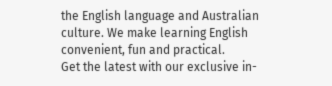the English language and Australian culture. We make learning English convenient, fun and practical.
Get the latest with our exclusive in-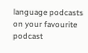language podcasts on your favourite podcast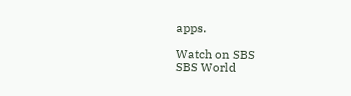apps.

Watch on SBS
SBS World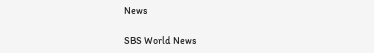News

SBS World News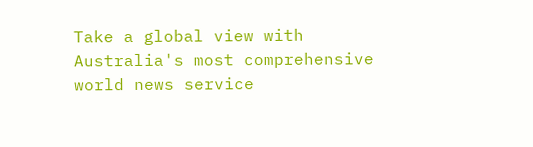Take a global view with Australia's most comprehensive world news service